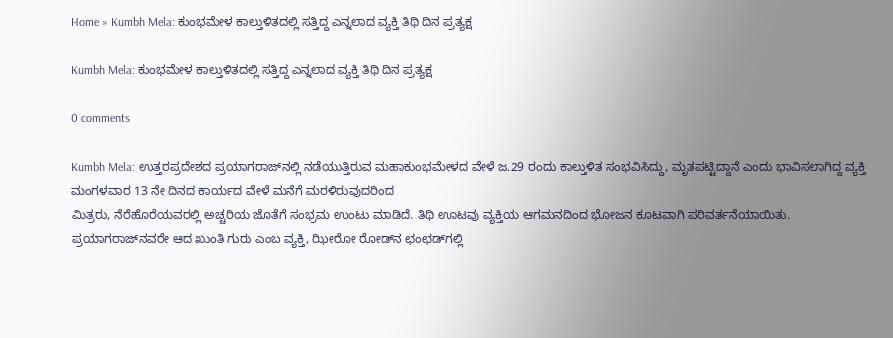Home » Kumbh Mela: ಕುಂಭಮೇಳ ಕಾಲ್ತುಳಿತದಲ್ಲಿ ಸತ್ತಿದ್ದ ಎನ್ನಲಾದ ವ್ಯಕ್ತಿ ತಿಥಿ ದಿನ ಪ್ರತ್ಯಕ್ಷ

Kumbh Mela: ಕುಂಭಮೇಳ ಕಾಲ್ತುಳಿತದಲ್ಲಿ ಸತ್ತಿದ್ದ ಎನ್ನಲಾದ ವ್ಯಕ್ತಿ ತಿಥಿ ದಿನ ಪ್ರತ್ಯಕ್ಷ

0 comments

Kumbh Mela: ಉತ್ತರಪ್ರದೇಶದ ಪ್ರಯಾಗರಾಜ್‌ನಲ್ಲಿ ನಡೆಯುತ್ತಿರುವ ಮಹಾಕುಂಭಮೇಳದ ವೇಳೆ ಜ.29 ರಂದು ಕಾಲ್ತುಳಿತ ಸಂಭವಿಸಿದ್ದು, ಮೃತಪಟ್ಟಿದ್ದಾನೆ ಎಂದು ಭಾವಿಸಲಾಗಿದ್ದ ವ್ಯಕ್ತಿ ಮಂಗಳವಾರ 13 ನೇ ದಿನದ ಕಾರ್ಯದ ವೇಳೆ ಮನೆಗೆ ಮರಳಿರುವುದರಿಂದ
ಮಿತ್ರರು, ನೆರೆಹೊರೆಯವರಲ್ಲಿ ಅಚ್ಚರಿಯ ಜೊತೆಗೆ ಸಂಭ್ರಮ ಉಂಟು ಮಾಡಿದೆ. ತಿಥಿ ಊಟವು ವ್ಯಕ್ತಿಯ ಆಗಮನದಿಂದ ಭೋಜನ ಕೂಟವಾಗಿ ಪರಿವರ್ತನೆಯಾಯಿತು. ಪ್ರಯಾಗರಾಜ್‌ನವರೇ ಆದ ಖುಂತಿ ಗುರು ಎಂಬ ವ್ಯಕ್ತಿ, ಝೀರೋ ರೋಡ್‌ನ ಛಂಛಡ್‌ಗಲ್ಲಿ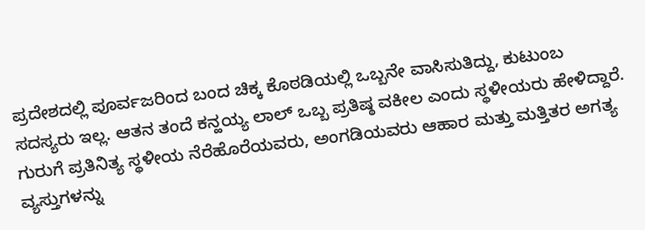ಪ್ರದೇಶದಲ್ಲಿ ಪೂರ್ವಜರಿಂದ ಬಂದ ಚಿಕ್ಕ ಕೊಠಡಿಯಲ್ಲಿ ಒಬ್ಬನೇ ವಾಸಿಸುತಿದ್ದು, ಕುಟುಂಬ ಸದಸ್ಯರು ಇಲ್ಲ. ಆತನ ತಂದೆ ಕನ್ಹಯ್ಯ ಲಾಲ್‌ ಒಬ್ಬ ಪ್ರತಿಷ್ಠ ವಕೀಲ ಎಂದು ಸ್ಥಳೀಯರು ಹೇಳಿದ್ದಾರೆ. ಗುರುಗೆ ಪ್ರತಿನಿತ್ಯ ಸ್ಥಳೀಯ ನೆರೆಹೊರೆಯವರು, ಅಂಗಡಿಯವರು ಆಹಾರ ಮತ್ತು ಮತ್ತಿತರ ಅಗತ್ಯ ವ್ಯಸ್ತುಗಳನ್ನು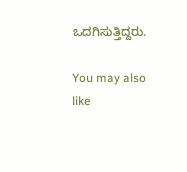ಒದಗಿಸುತ್ತಿದ್ದರು.

You may also like